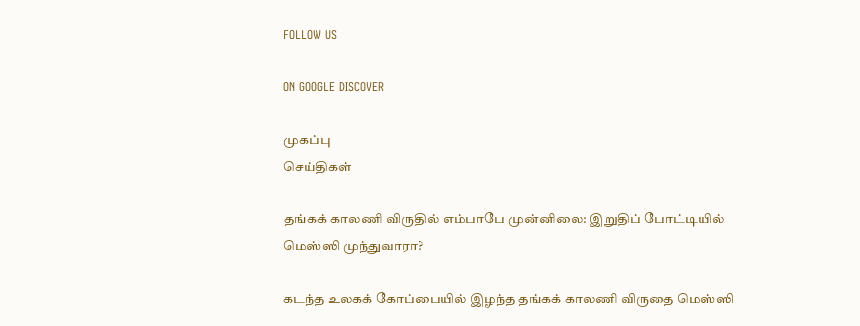FOLLOW US

ON GOOGLE DISCOVER

முகப்பு
செய்திகள்

தங்கக் காலணி விருதில் எம்பாபே முன்னிலை: இறுதிப் போட்டியில் மெஸ்ஸி முந்துவாரா?

கடந்த உலகக் கோப்பையில் இழந்த தங்கக் காலணி விருதை மெஸ்ஸி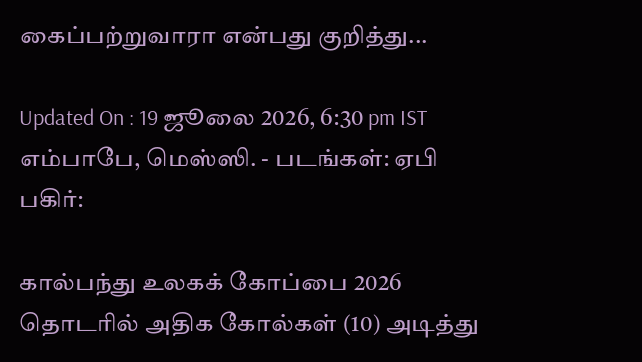கைப்பற்றுவாரா என்பது குறித்து...

Updated On : 19 ஜூலை 2026, 6:30 pm IST
எம்பாபே, மெஸ்ஸி. - படங்கள்: ஏபி
பகிர்:

கால்பந்து உலகக் கோப்பை 2026 தொடரில் அதிக கோல்கள் (10) அடித்து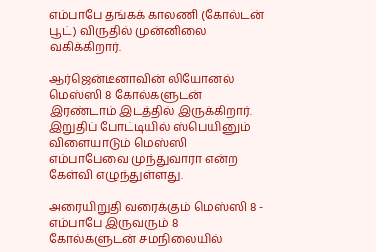எம்பாபே தங்கக் காலணி (கோல்டன் பூட்) விருதில் முன்னிலை வகிக்கிறார்.

ஆர்ஜென்டீனாவின் லியோனல் மெஸ்ஸி 8 கோல்களுடன் இரண்டாம் இடத்தில் இருக்கிறார். இறுதிப் போட்டியில் ஸ்பெயினும் விளையாடும் மெஸ்ஸி எம்பாபேவை முந்துவாரா என்ற கேள்வி எழுந்துள்ளது.

அரையிறுதி வரைக்கும் மெஸ்ஸி 8 - எம்பாபே இருவரும் 8 கோல்களுடன் சமநிலையில்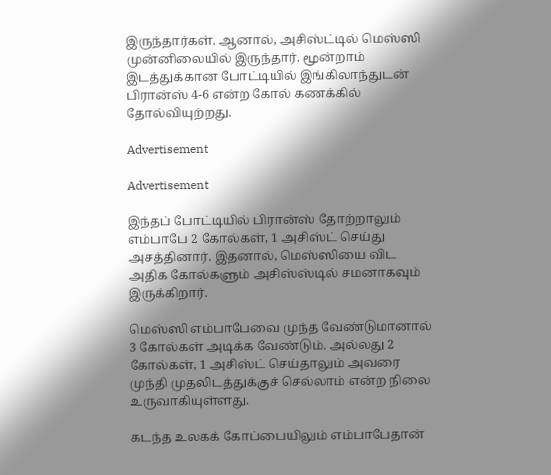இருந்தார்கள். ஆனால், அசிஸ்ட்டில் மெஸ்ஸி முன்னிலையில் இருந்தார். மூன்றாம் இடத்துக்கான போட்டியில் இங்கிலாந்துடன் பிரான்ஸ் 4-6 என்ற கோல் கணக்கில் தோல்வியுற்றது.

Advertisement

Advertisement

இந்தப் போட்டியில் பிரான்ஸ் தோற்றாலும் எம்பாபே 2 கோல்கள், 1 அசிஸ்ட் செய்து அசத்தினார். இதனால், மெஸ்ஸியை விட அதிக கோல்களும் அசிஸ்ஸ்டில் சமனாகவும் இருக்கிறார்.

மெஸ்ஸி எம்பாபேவை முந்த வேண்டுமானால் 3 கோல்கள் அடிக்க வேண்டும். அல்லது 2 கோல்கள், 1 அசிஸ்ட் செய்தாலும் அவரை முந்தி முதலிடத்துக்குச் செல்லாம் என்ற நிலை உருவாகியுள்ளது.

கடந்த உலகக் கோப்பையிலும் எம்பாபேதான்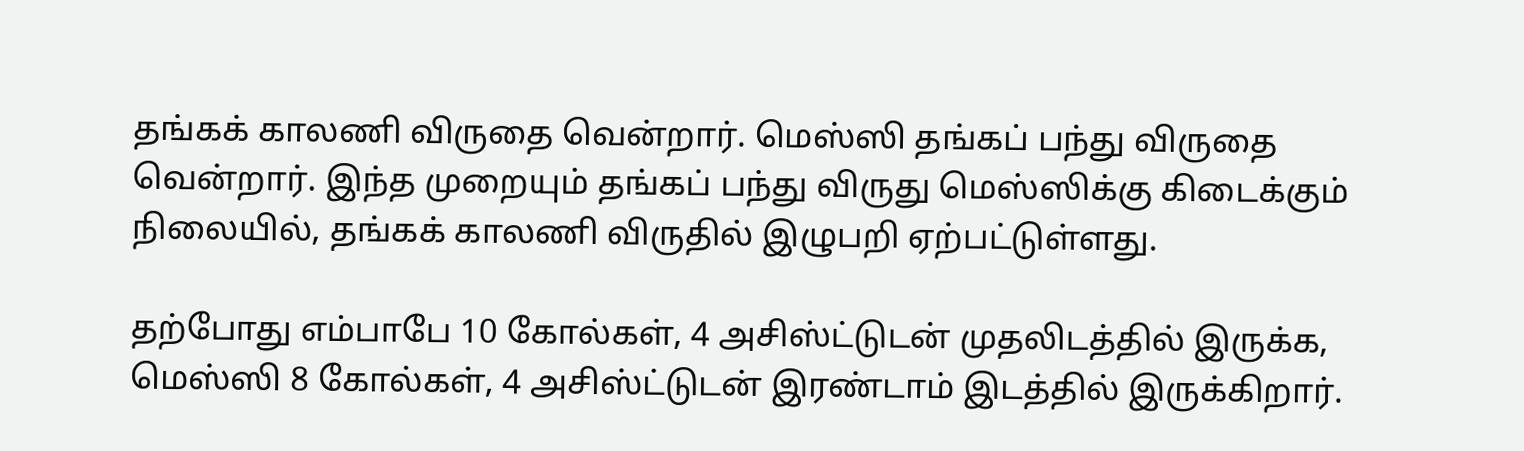தங்கக் காலணி விருதை வென்றார். மெஸ்ஸி தங்கப் பந்து விருதை வென்றார். இந்த முறையும் தங்கப் பந்து விருது மெஸ்ஸிக்கு கிடைக்கும் நிலையில், தங்கக் காலணி விருதில் இழுபறி ஏற்பட்டுள்ளது.

தற்போது எம்பாபே 10 கோல்கள், 4 அசிஸ்ட்டுடன் முதலிடத்தில் இருக்க, மெஸ்ஸி 8 கோல்கள், 4 அசிஸ்ட்டுடன் இரண்டாம் இடத்தில் இருக்கிறார்.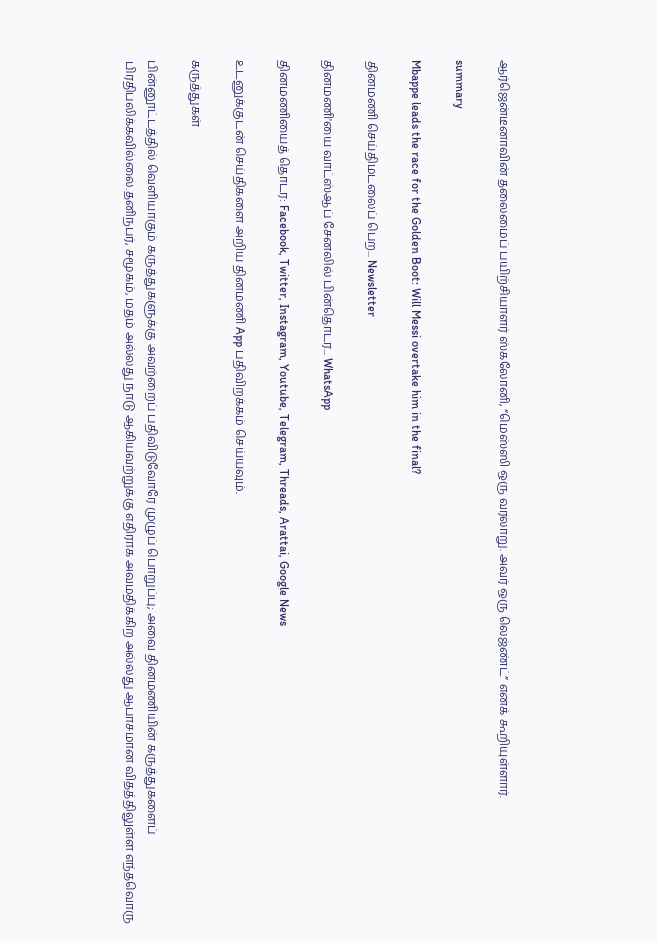ஆர்ஜென்டீனாவின் தலைமைப் பயிற்சியாளர் ஸ்கலோனி, “மெஸ்ஸி ஒரு வரலாறு. அவர் ஒரு லெஜ்ண்ட்” எனக் கூறியுள்ளார்.

summary

Mbappe leads the race for the Golden Boot: Will Messi overtake him in the final?

தினமணி செய்திமடலைப் பெற... Newsletter

தினமணி'யை வாட்ஸ்ஆப் சேனலில் பின்தொடர... WhatsApp

தினமணியைத் தொடர: Facebook, Twitter, Instagram, Youtube, Telegram, Threads, Arattai, Google News

உடனுக்குடன் செய்திகளை அறிய தினமணி App பதிவிறக்கம் செய்யவும்.

கருத்துகள்

பின்னூட்டத்தில் வெளியாகும் கருத்துகளுக்கு அவற்றைப் பதிவிடுவோரே முழுப் பொறுப்பு; அவை தினமணியின் கருத்துகளைப் பிரதிபலிக்கவில்லை.தனிநபர், சமூகம், மதம் அல்லது நாடு ஆகியவற்றுக்கு எதிராக அவமதிக்கிற அல்லது ஆபாசமான விதத்திலுள்ள எந்தவொரு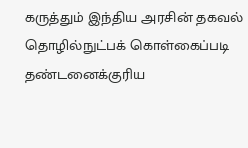கருத்தும் இந்திய அரசின் தகவல் தொழில்நுட்பக் கொள்கைப்படி தண்டனைக்குரிய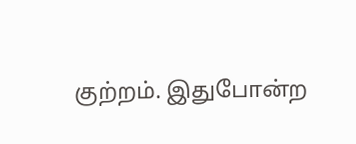குற்றம். இதுபோன்ற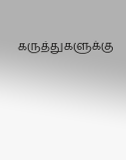கருத்துகளுக்கு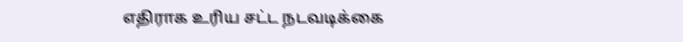எதிராக உரிய சட்ட நடவடிக்கை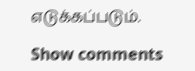எடுக்கப்படும்.

Show comments